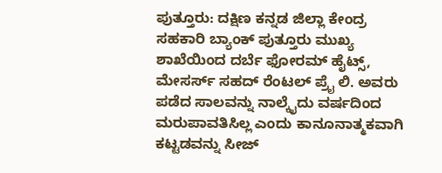ಪುತ್ತೂರು: ದಕ್ಷಿಣ ಕನ್ನಡ ಜಿಲ್ಲಾ ಕೇಂದ್ರ ಸಹಕಾರಿ ಬ್ಯಾಂಕ್ ಪುತ್ತೂರು ಮುಖ್ಯ ಶಾಖೆಯಿಂದ ದರ್ಬೆ ಫೋರಮ್ ಹೈಟ್ಸ್, ಮೇಸರ್ಸ್ ಸಹದ್ ರೆಂಟಲ್ ಪ್ರೈ ಲಿ. ಅವರು ಪಡೆದ ಸಾಲವನ್ನು ನಾಲ್ಕೈದು ವರ್ಷದಿಂದ ಮರುಪಾವತಿಸಿಲ್ಲ ಎಂದು ಕಾನೂನಾತ್ಮಕವಾಗಿ ಕಟ್ಟಡವನ್ನು ಸೀಜ್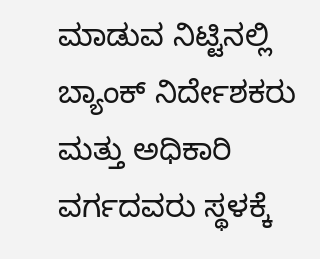ಮಾಡುವ ನಿಟ್ಟಿನಲ್ಲಿ ಬ್ಯಾಂಕ್ ನಿರ್ದೇಶಕರು ಮತ್ತು ಅಧಿಕಾರಿ ವರ್ಗದವರು ಸ್ಥಳಕ್ಕೆ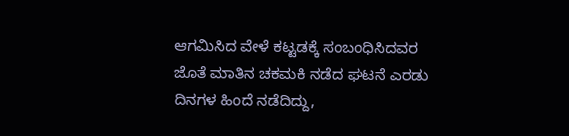ಆಗಮಿಸಿದ ವೇಳೆ ಕಟ್ಟಡಕ್ಕೆ ಸಂಬಂಧಿಸಿದವರ ಜೊತೆ ಮಾತಿನ ಚಕಮಕಿ ನಡೆದ ಘಟನೆ ಎರಡು ದಿನಗಳ ಹಿಂದೆ ನಡೆದಿದ್ದು,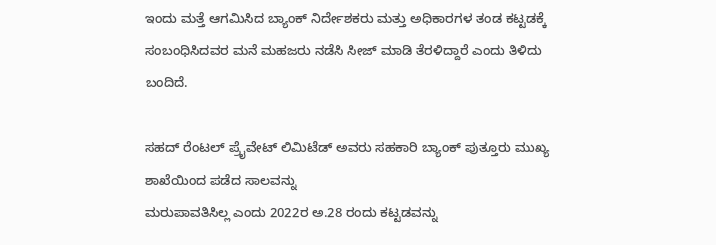ಇಂದು ಮತ್ತೆ ಆಗಮಿಸಿದ ಬ್ಯಾಂಕ್ ನಿರ್ದೇಶಕರು ಮತ್ತು ಅಧಿಕಾರಗಳ ತಂಡ ಕಟ್ಟಡಕ್ಕೆ ಸಂಬಂಧಿಸಿದವರ ಮನೆ ಮಹಜರು ನಡೆಸಿ ಸೀಜ್ ಮಾಡಿ ತೆರಳಿದ್ದಾರೆ ಎಂದು ತಿಳಿದು ಬಂದಿದೆ.

ಸಹದ್ ರೆಂಟಲ್ ಪ್ರೈವೇಟ್ ಲಿಮಿಟೆಡ್ ಅವರು ಸಹಕಾರಿ ಬ್ಯಾಂಕ್ ಪುತ್ತೂರು ಮುಖ್ಯ ಶಾಖೆಯಿಂದ ಪಡೆದ ಸಾಲವನ್ನು
ಮರುಪಾವತಿಸಿಲ್ಲ ಎಂದು 2022ರ ಅ.28 ರಂದು ಕಟ್ಟಡವನ್ನು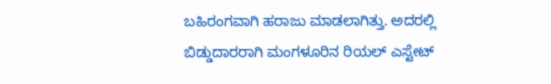ಬಹಿರಂಗವಾಗಿ ಹರಾಜು ಮಾಡಲಾಗಿತ್ತು. ಅದರಲ್ಲಿ ಬಿಡ್ಡುದಾರರಾಗಿ ಮಂಗಳೂರಿನ ರಿಯಲ್ ಎಸ್ಟೇಟ್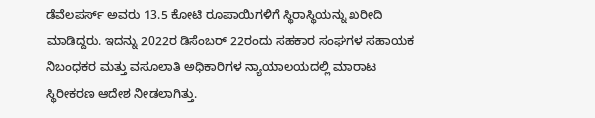ಡೆವೆಲಪರ್ಸ್ ಅವರು 13.5 ಕೋಟಿ ರೂಪಾಯಿಗಳಿಗೆ ಸ್ಥಿರಾಸ್ಥಿಯನ್ನು ಖರೀದಿ ಮಾಡಿದ್ದರು. ಇದನ್ನು 2022ರ ಡಿಸೆಂಬರ್ 22ರಂದು ಸಹಕಾರ ಸಂಘಗಳ ಸಹಾಯಕ ನಿಬಂಧಕರ ಮತ್ತು ವಸೂಲಾತಿ ಅಧಿಕಾರಿಗಳ ನ್ಯಾಯಾಲಯದಲ್ಲಿ ಮಾರಾಟ ಸ್ಥಿರೀಕರಣ ಆದೇಶ ನೀಡಲಾಗಿತ್ತು.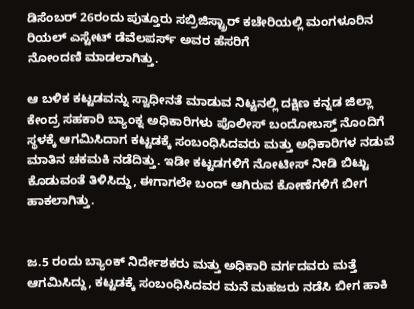ಡಿಸೆಂಬರ್ 26ರಂದು ಪುತ್ತೂರು ಸಬ್ರಿಜಿಸ್ಟ್ರಾರ್ ಕಚೇರಿಯಲ್ಲಿ ಮಂಗಳೂರಿನ ರಿಯಲ್ ಎಸ್ಟೇಟ್ ಡೆವೆಲಪರ್ಸ್ ಅವರ ಹೆಸರಿಗೆ
ನೋಂದಣಿ ಮಾಡಲಾಗಿತ್ತು.

ಆ ಬಳಿಕ ಕಟ್ಟಡವನ್ನು ಸ್ವಾಧೀನತೆ ಮಾಡುವ ನಿಟ್ಟನಲ್ಲಿ ದಕ್ಷಿಣ ಕನ್ನಡ ಜಿಲ್ಲಾ ಕೇಂದ್ರ ಸಹಕಾರಿ ಬ್ಯಾಂಕ್ನ ಅಧಿಕಾರಿಗಳು ಪೊಲೀಸ್ ಬಂದೋಬಸ್ತ್ ನೊಂದಿಗೆ ಸ್ಥಳಕ್ಕೆ ಆಗಮಿಸಿದಾಗ ಕಟ್ಟಡಕ್ಕೆ ಸಂಬಂಧಿಸಿದವರು ಮತ್ತು ಅಧಿಕಾರಿಗಳ ನಡುವೆ ಮಾತಿನ ಚಕಮಕಿ ನಡೆದಿತ್ತು. ಇಡೀ ಕಟ್ಟಡಗಳಿಗೆ ನೋಟೀಸ್ ನೀಡಿ ಬಿಟ್ಟು ಕೊಡುವಂತೆ ತಿಳಿಸಿದ್ದು, ಈಗಾಗಲೇ ಬಂದ್ ಆಗಿರುವ ಕೋಣೆಗಳಿಗೆ ಬೀಗ ಹಾಕಲಾಗಿತ್ತು.


ಜ.5 ರಂದು ಬ್ಯಾಂಕ್ ನಿರ್ದೇಶಕರು ಮತ್ತು ಅಧಿಕಾರಿ ವರ್ಗದವರು ಮತ್ತೆ ಆಗಮಿಸಿದ್ದು, ಕಟ್ಟಡಕ್ಕೆ ಸಂಬಂಧಿಸಿದವರ ಮನೆ ಮಹಜರು ನಡೆಸಿ ಬೀಗ ಹಾಕಿ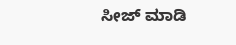ಸೀಜ್ ಮಾಡಿ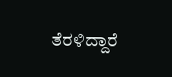ತೆರಳಿದ್ದಾರೆ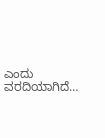ಎಂದು ವರದಿಯಾಗಿದೆ…